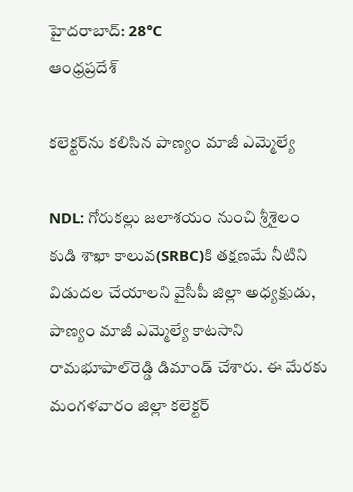హైదరాబాద్: 28°C
ఆంధ్రప్రదేశ్

కలెక్టర్‌ను కలిసిన పాణ్యం మాజీ ఎమ్మెల్యే

NDL: గోరుకల్లు జలాశయం నుంచి శ్రీశైలం కుడి శాఖా కాలువ(SRBC)కి తక్షణమే నీటిని విడుదల చేయాలని వైసీపీ జిల్లా అధ్యక్షుడు, పాణ్యం మాజీ ఎమ్మెల్యే కాటసాని రామభూపాల్‌రెడ్డి డిమాండ్ చేశారు. ఈ మేరకు మంగళవారం జిల్లా కలెక్టర్‌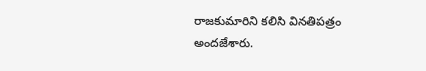రాజకుమారిని కలిసి వినతిపత్రం అందజేశారు.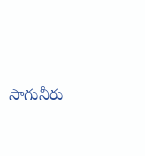సాగునీరు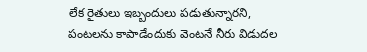లేక రైతులు ఇబ్బందులు పడుతున్నారని, పంటలను కాపాడేందుకు వెంటనే నీరు విడుదల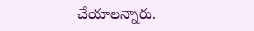చేయాలన్నారు.